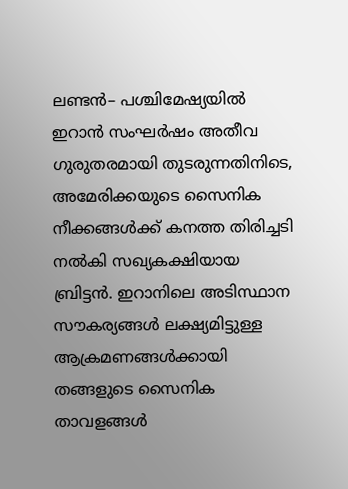ലണ്ടൻ– പശ്ചിമേഷ്യയിൽ ഇറാൻ സംഘർഷം അതീവ ഗുരുതരമായി തുടരുന്നതിനിടെ, അമേരിക്കയുടെ സൈനിക നീക്കങ്ങൾക്ക് കനത്ത തിരിച്ചടി നൽകി സഖ്യകക്ഷിയായ ബ്രിട്ടൻ. ഇറാനിലെ അടിസ്ഥാന സൗകര്യങ്ങൾ ലക്ഷ്യമിട്ടുള്ള ആക്രമണങ്ങൾക്കായി തങ്ങളുടെ സൈനിക താവളങ്ങൾ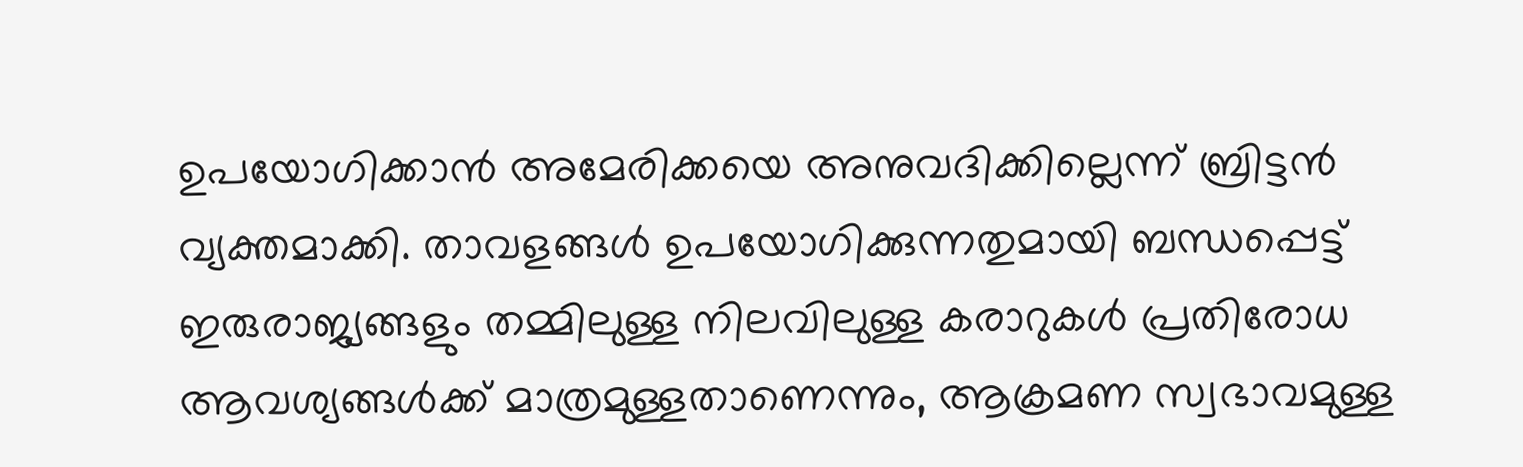ഉപയോഗിക്കാൻ അമേരിക്കയെ അനുവദിക്കില്ലെന്ന് ബ്രിട്ടൻ വ്യക്തമാക്കി. താവളങ്ങൾ ഉപയോഗിക്കുന്നതുമായി ബന്ധപ്പെട്ട് ഇരുരാജ്യങ്ങളും തമ്മിലുള്ള നിലവിലുള്ള കരാറുകൾ പ്രതിരോധ ആവശ്യങ്ങൾക്ക് മാത്രമുള്ളതാണെന്നും, ആക്രമണ സ്വഭാവമുള്ള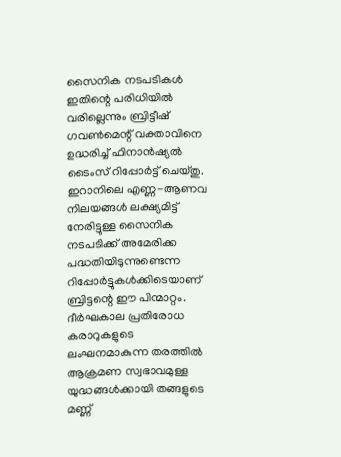സൈനിക നടപടികൾ ഇതിന്റെ പരിധിയിൽ വരില്ലെന്നും ബ്രിട്ടീഷ് ഗവൺമെന്റ് വക്താവിനെ ഉദ്ധരിച്ച് ഫിനാൻഷ്യൽ ടൈംസ് റിപ്പോർട്ട് ചെയ്തു.
ഇറാനിലെ എണ്ണ-ആണവ നിലയങ്ങൾ ലക്ഷ്യമിട്ട് നേരിട്ടുള്ള സൈനിക നടപടിക്ക് അമേരിക്ക പദ്ധതിയിടുന്നുണ്ടെന്ന റിപ്പോർട്ടുകൾക്കിടെയാണ് ബ്രിട്ടന്റെ ഈ പിന്മാറ്റം. ദീർഘകാല പ്രതിരോധ കരാറുകളുടെ ലംഘനമാകുന്ന തരത്തിൽ ആക്രമണ സ്വഭാവമുള്ള യുദ്ധങ്ങൾക്കായി തങ്ങളുടെ മണ്ണ്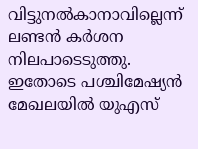വിട്ടുനൽകാനാവില്ലെന്ന് ലണ്ടൻ കർശന നിലപാടെടുത്തു. ഇതോടെ പശ്ചിമേഷ്യൻ മേഖലയിൽ യുഎസ്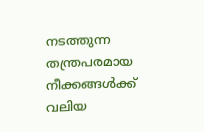നടത്തുന്ന തന്ത്രപരമായ നീക്കങ്ങൾക്ക് വലിയ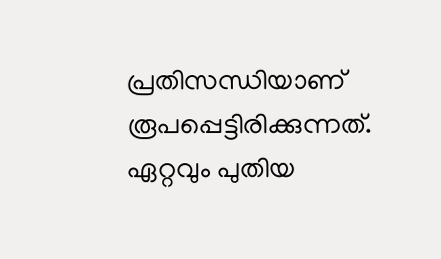പ്രതിസന്ധിയാണ് രൂപപ്പെട്ടിരിക്കുന്നത്.
ഏറ്റവും പുതിയ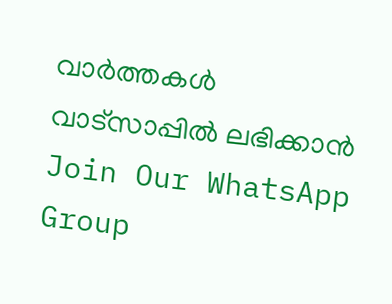വാർത്തകൾ വാട്സാപ്പിൽ ലഭിക്കാൻ Join Our WhatsApp Group